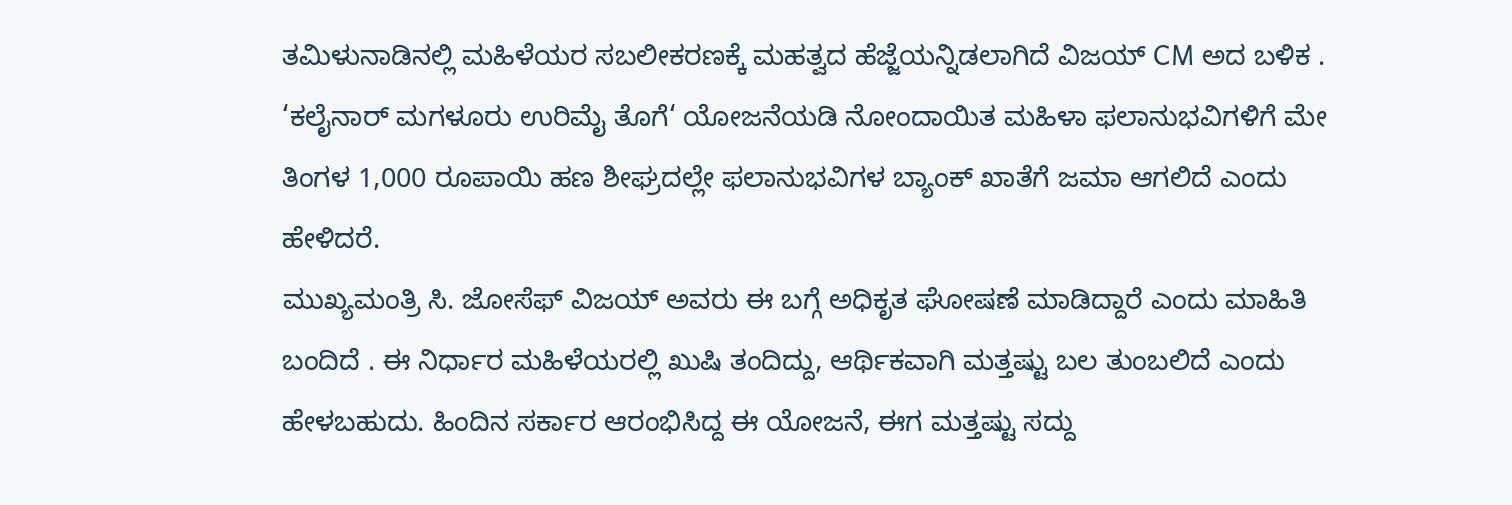ತಮಿಳುನಾಡಿನಲ್ಲಿ ಮಹಿಳೆಯರ ಸಬಲೀಕರಣಕ್ಕೆ ಮಹತ್ವದ ಹೆಜ್ಜೆಯನ್ನಿಡಲಾಗಿದೆ ವಿಜಯ್ CM ಅದ ಬಳಿಕ . ‘ಕಲೈನಾರ್ ಮಗಳೂರು ಉರಿಮೈ ತೊಗೆ‘ ಯೋಜನೆಯಡಿ ನೋಂದಾಯಿತ ಮಹಿಳಾ ಫಲಾನುಭವಿಗಳಿಗೆ ಮೇ ತಿಂಗಳ 1,000 ರೂಪಾಯಿ ಹಣ ಶೀಘ್ರದಲ್ಲೇ ಫಲಾನುಭವಿಗಳ ಬ್ಯಾಂಕ್ ಖಾತೆಗೆ ಜಮಾ ಆಗಲಿದೆ ಎಂದು ಹೇಳಿದರೆ.
ಮುಖ್ಯಮಂತ್ರಿ ಸಿ. ಜೋಸೆಫ್ ವಿಜಯ್ ಅವರು ಈ ಬಗ್ಗೆ ಅಧಿಕೃತ ಘೋಷಣೆ ಮಾಡಿದ್ದಾರೆ ಎಂದು ಮಾಹಿತಿ ಬಂದಿದೆ . ಈ ನಿರ್ಧಾರ ಮಹಿಳೆಯರಲ್ಲಿ ಖುಷಿ ತಂದಿದ್ದು, ಆರ್ಥಿಕವಾಗಿ ಮತ್ತಷ್ಟು ಬಲ ತುಂಬಲಿದೆ ಎಂದು ಹೇಳಬಹುದು. ಹಿಂದಿನ ಸರ್ಕಾರ ಆರಂಭಿಸಿದ್ದ ಈ ಯೋಜನೆ, ಈಗ ಮತ್ತಷ್ಟು ಸದ್ದು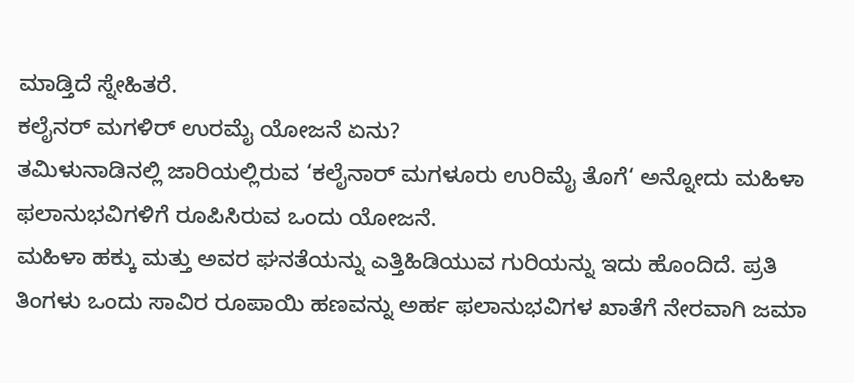ಮಾಡ್ತಿದೆ ಸ್ನೇಹಿತರೆ.
ಕಲೈನರ್ ಮಗಳಿರ್ ಉರಮೈ ಯೋಜನೆ ಏನು?
ತಮಿಳುನಾಡಿನಲ್ಲಿ ಜಾರಿಯಲ್ಲಿರುವ ‘ಕಲೈನಾರ್ ಮಗಳೂರು ಉರಿಮೈ ತೊಗೆ‘ ಅನ್ನೋದು ಮಹಿಳಾ ಫಲಾನುಭವಿಗಳಿಗೆ ರೂಪಿಸಿರುವ ಒಂದು ಯೋಜನೆ.
ಮಹಿಳಾ ಹಕ್ಕು ಮತ್ತು ಅವರ ಘನತೆಯನ್ನು ಎತ್ತಿಹಿಡಿಯುವ ಗುರಿಯನ್ನು ಇದು ಹೊಂದಿದೆ. ಪ್ರತಿ ತಿಂಗಳು ಒಂದು ಸಾವಿರ ರೂಪಾಯಿ ಹಣವನ್ನು ಅರ್ಹ ಫಲಾನುಭವಿಗಳ ಖಾತೆಗೆ ನೇರವಾಗಿ ಜಮಾ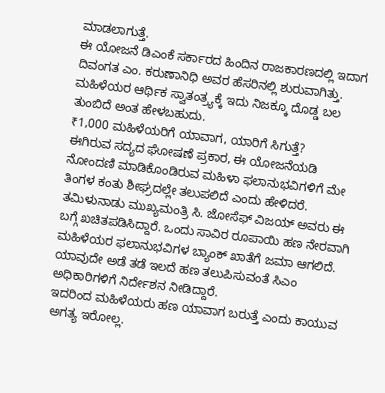ಮಾಡಲಾಗುತ್ತೆ.
ಈ ಯೋಜನೆ ಡಿಎಂಕೆ ಸರ್ಕಾರದ ಹಿಂದಿನ ರಾಜಕಾರಣದಲ್ಲಿ ಇದಾಗ ದಿವಂಗತ ಎಂ. ಕರುಣಾನಿಧಿ ಅವರ ಹೆಸರಿನಲ್ಲಿ ಶುರುವಾಗಿತ್ತು. ಮಹಿಳೆಯರ ಆರ್ಥಿಕ ಸ್ವಾತಂತ್ರ್ಯಕ್ಕೆ ಇದು ನಿಜಕ್ಕೂ ದೊಡ್ಡ ಬಲ ತುಂಬಿದೆ ಅಂತ ಹೇಳಬಹುದು.
₹1,000 ಮಹಿಳೆಯರಿಗೆ ಯಾವಾಗ, ಯಾರಿಗೆ ಸಿಗುತ್ತೆ?
ಈಗಿರುವ ಸದ್ಯದ ಘೋಷಣೆ ಪ್ರಕಾರ, ಈ ಯೋಜನೆಯಡಿ ನೋಂದಣಿ ಮಾಡಿಕೊಂಡಿರುವ ಮಹಿಳಾ ಫಲಾನುಭವಿಗಳಿಗೆ ಮೇ ತಿಂಗಳ ಕಂತು ಶೀಘ್ರದಲ್ಲೇ ತಲುಪಲಿದೆ ಎಂದು ಹೇಳಿದರೆ.
ತಮಿಳುನಾಡು ಮುಖ್ಯಮಂತ್ರಿ ಸಿ. ಜೋಸೆಫ್ ವಿಜಯ್ ಅವರು ಈ ಬಗ್ಗೆ ಖಚಿತಪಡಿಸಿದ್ದಾರೆ. ಒಂದು ಸಾವಿರ ರೂಪಾಯಿ ಹಣ ನೇರವಾಗಿ ಮಹಿಳೆಯರ ಫಲಾನುಭವಿಗಳ ಬ್ಯಾಂಕ್ ಖಾತೆಗೆ ಜಮಾ ಆಗಲಿದೆ.
ಯಾವುದೇ ಅಡೆ ತಡೆ ಇಲದೆ ಹಣ ತಲುಪಿಸುವಂತೆ ಸಿಎಂ ಅಧಿಕಾರಿಗಳಿಗೆ ನಿರ್ದೇಶನ ನೀಡಿದ್ದಾರೆ.
ಇದರಿಂದ ಮಹಿಳೆಯರು ಹಣ ಯಾವಾಗ ಬರುತ್ತೆ ಎಂದು ಕಾಯುವ ಅಗತ್ಯ ಇರೋಲ್ಲ.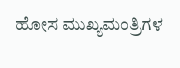ಹೋಸ ಮುಖ್ಯಮಂತ್ರಿಗಳ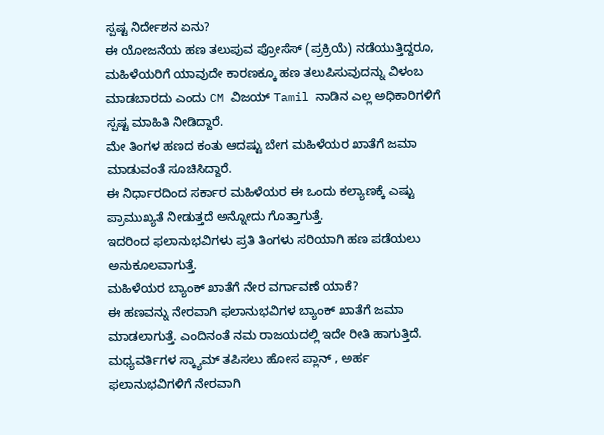ಸ್ಪಷ್ಟ ನಿರ್ದೇಶನ ಏನು?
ಈ ಯೋಜನೆಯ ಹಣ ತಲುಪುವ ಪ್ರೋಸೆಸ್ (ಪ್ರಕ್ರಿಯೆ) ನಡೆಯುತ್ತಿದ್ದರೂ, ಮಹಿಳೆಯರಿಗೆ ಯಾವುದೇ ಕಾರಣಕ್ಕೂ ಹಣ ತಲುಪಿಸುವುದನ್ನು ವಿಳಂಬ ಮಾಡಬಾರದು ಎಂದು CM ವಿಜಯ್ Tamil ನಾಡಿನ ಎಲ್ಲ ಅಧಿಕಾರಿಗಳಿಗೆ ಸ್ಪಷ್ಟ ಮಾಹಿತಿ ನೀಡಿದ್ದಾರೆ.
ಮೇ ತಿಂಗಳ ಹಣದ ಕಂತು ಆದಷ್ಟು ಬೇಗ ಮಹಿಳೆಯರ ಖಾತೆಗೆ ಜಮಾ ಮಾಡುವಂತೆ ಸೂಚಿಸಿದ್ದಾರೆ.
ಈ ನಿರ್ಧಾರದಿಂದ ಸರ್ಕಾರ ಮಹಿಳೆಯರ ಈ ಒಂದು ಕಲ್ಯಾಣಕ್ಕೆ ಎಷ್ಟು ಪ್ರಾಮುಖ್ಯತೆ ನೀಡುತ್ತದೆ ಅನ್ನೋದು ಗೊತ್ತಾಗುತ್ತೆ.
ಇದರಿಂದ ಫಲಾನುಭವಿಗಳು ಪ್ರತಿ ತಿಂಗಳು ಸರಿಯಾಗಿ ಹಣ ಪಡೆಯಲು ಅನುಕೂಲವಾಗುತ್ತೆ.
ಮಹಿಳೆಯರ ಬ್ಯಾಂಕ್ ಖಾತೆಗೆ ನೇರ ವರ್ಗಾವಣೆ ಯಾಕೆ?
ಈ ಹಣವನ್ನು ನೇರವಾಗಿ ಫಲಾನುಭವಿಗಳ ಬ್ಯಾಂಕ್ ಖಾತೆಗೆ ಜಮಾ ಮಾಡಲಾಗುತ್ತೆ. ಎಂದಿನಂತೆ ನಮ ರಾಜಯದಲ್ಲಿ ಇದೇ ರೀತಿ ಹಾಗುತ್ತಿದೆ.
ಮಧ್ಯವರ್ತಿಗಳ ಸ್ಕ್ಯಾಮ್ ತಪಿಸಲು ಹೋಸ ಪ್ಲಾನ್ , ಅರ್ಹ ಫಲಾನುಭವಿಗಳಿಗೆ ನೇರವಾಗಿ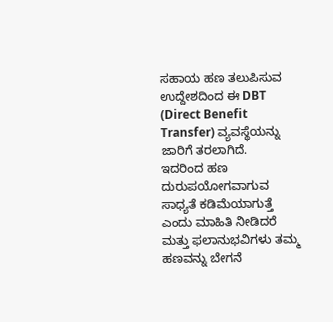ಸಹಾಯ ಹಣ ತಲುಪಿಸುವ ಉದ್ದೇಶದಿಂದ ಈ DBT (Direct Benefit Transfer) ವ್ಯವಸ್ಥೆಯನ್ನು ಜಾರಿಗೆ ತರಲಾಗಿದೆ.
ಇದರಿಂದ ಹಣ ದುರುಪಯೋಗವಾಗುವ ಸಾಧ್ಯತೆ ಕಡಿಮೆಯಾಗುತ್ತೆ ಎಂದು ಮಾಹಿತಿ ನೀಡಿದರೆ ಮತ್ತು ಫಲಾನುಭವಿಗಳು ತಮ್ಮ ಹಣವನ್ನು ಬೇಗನೆ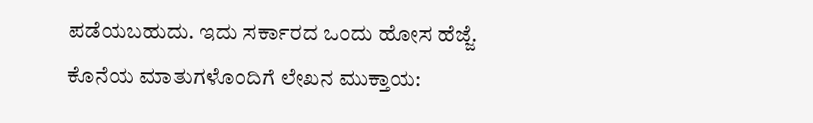ಪಡೆಯಬಹುದು. ಇದು ಸರ್ಕಾರದ ಒಂದು ಹೋಸ ಹೆಜ್ಜೆ.
ಕೊನೆಯ ಮಾತುಗಳೊಂದಿಗೆ ಲೇಖನ ಮುಕ್ತಾಯ: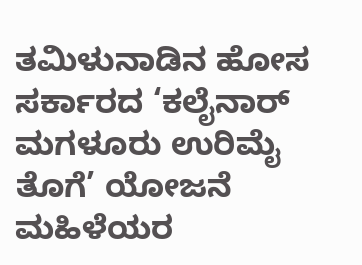ತಮಿಳುನಾಡಿನ ಹೋಸ ಸರ್ಕಾರದ ‘ಕಲೈನಾರ್ ಮಗಳೂರು ಉರಿಮೈ ತೊಗೆ’ ಯೋಜನೆ ಮಹಿಳೆಯರ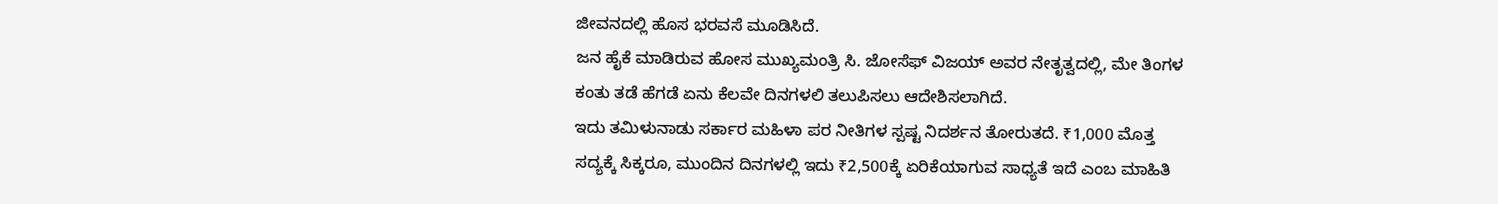ಜೀವನದಲ್ಲಿ ಹೊಸ ಭರವಸೆ ಮೂಡಿಸಿದೆ.
ಜನ ಹೈಕೆ ಮಾಡಿರುವ ಹೋಸ ಮುಖ್ಯಮಂತ್ರಿ ಸಿ. ಜೋಸೆಫ್ ವಿಜಯ್ ಅವರ ನೇತೃತ್ವದಲ್ಲಿ, ಮೇ ತಿಂಗಳ ಕಂತು ತಡೆ ಹೆಗಡೆ ಏನು ಕೆಲವೇ ದಿನಗಳಲಿ ತಲುಪಿಸಲು ಆದೇಶಿಸಲಾಗಿದೆ.
ಇದು ತಮಿಳುನಾಡು ಸರ್ಕಾರ ಮಹಿಳಾ ಪರ ನೀತಿಗಳ ಸ್ಪಷ್ಟ ನಿದರ್ಶನ ತೋರುತದೆ. ₹1,000 ಮೊತ್ತ ಸದ್ಯಕ್ಕೆ ಸಿಕ್ಕರೂ, ಮುಂದಿನ ದಿನಗಳಲ್ಲಿ ಇದು ₹2,500ಕ್ಕೆ ಏರಿಕೆಯಾಗುವ ಸಾಧ್ಯತೆ ಇದೆ ಎಂಬ ಮಾಹಿತಿ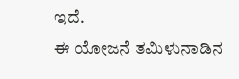ಇದೆ.
ಈ ಯೋಜನೆ ತಮಿಳುನಾಡಿನ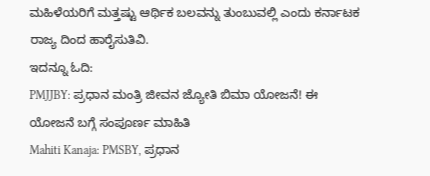ಮಹಿಳೆಯರಿಗೆ ಮತ್ತಷ್ಟು ಆರ್ಥಿಕ ಬಲವನ್ನು ತುಂಬುವಲ್ಲಿ ಎಂದು ಕರ್ನಾಟಕ ರಾಜ್ಯ ದಿಂದ ಹಾರೈಸುತಿವಿ.
ಇದನ್ನೂ ಓದಿ:
PMJJBY: ಪ್ರಧಾನ ಮಂತ್ರಿ ಜೀವನ ಜ್ಯೋತಿ ಬಿಮಾ ಯೋಜನೆ! ಈ ಯೋಜನೆ ಬಗ್ಗೆ ಸಂಪೂರ್ಣ ಮಾಹಿತಿ
Mahiti Kanaja: PMSBY, ಪ್ರಧಾನ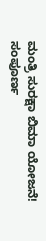ಮಂತ್ರಿ ಸುರಕ್ಷಾ ಬಿಮಾ ಯೋಜನೆ! ಸಂಪೂರ್ಣ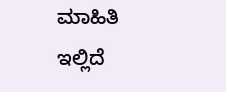ಮಾಹಿತಿ ಇಲ್ಲಿದೆ